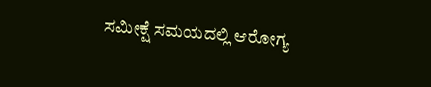ಸಮೀಕ್ಷೆ ಸಮಯದಲ್ಲಿ ಆರೋಗ್ಯ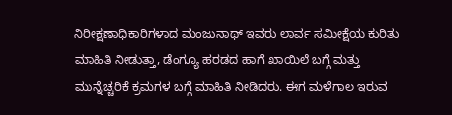ನಿರೀಕ್ಷಣಾಧಿಕಾರಿಗಳಾದ ಮಂಜುನಾಥ್ ಇವರು ಲಾರ್ವ ಸಮೀಕ್ಷೆಯ ಕುರಿತು ಮಾಹಿತಿ ನೀಡುತ್ತಾ, ಡೆಂಗ್ಯೂ ಹರಡದ ಹಾಗೆ ಖಾಯಿಲೆ ಬಗ್ಗೆ ಮತ್ತು ಮುನ್ನೆಚ್ಚರಿಕೆ ಕ್ರಮಗಳ ಬಗ್ಗೆ ಮಾಹಿತಿ ನೀಡಿದರು. ಈಗ ಮಳೆಗಾಲ ಇರುವ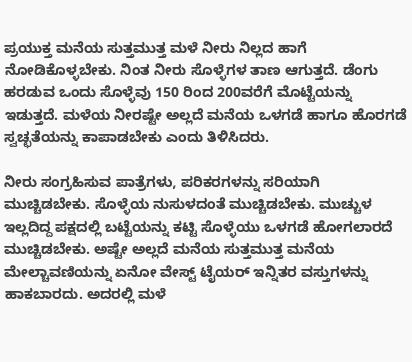ಪ್ರಯುಕ್ತ ಮನೆಯ ಸುತ್ತಮುತ್ತ ಮಳೆ ನೀರು ನಿಲ್ಲದ ಹಾಗೆ ನೋಡಿಕೊಳ್ಳಬೇಕು. ನಿಂತ ನೀರು ಸೊಳ್ಳೆಗಳ ತಾಣ ಆಗುತ್ತದೆ. ಡೆಂಗು ಹರಡುವ ಒಂದು ಸೊಳ್ಳೆವು 150 ರಿಂದ 200ವರೆಗೆ ಮೊಟ್ಟೆಯನ್ನು ಇಡುತ್ತದೆ. ಮಳೆಯ ನೀರಷ್ಟೇ ಅಲ್ಲದೆ ಮನೆಯ ಒಳಗಡೆ ಹಾಗೂ ಹೊರಗಡೆ ಸ್ವಚ್ಛತೆಯನ್ನು ಕಾಪಾಡಬೇಕು ಎಂದು ತಿಳಿಸಿದರು.

ನೀರು ಸಂಗ್ರಹಿಸುವ ಪಾತ್ರೆಗಳು, ಪರಿಕರಗಳನ್ನು ಸರಿಯಾಗಿ ಮುಚ್ಚಿಡಬೇಕು. ಸೊಳ್ಳೆಯ ನುಸುಳದಂತೆ ಮುಚ್ಚಿಡಬೇಕು. ಮುಚ್ಚುಳ ಇಲ್ಲದಿದ್ದ ಪಕ್ಷದಲ್ಲಿ ಬಟ್ಟೆಯನ್ನು ಕಟ್ಟಿ ಸೊಳ್ಳೆಯು ಒಳಗಡೆ ಹೋಗಲಾರದೆ ಮುಚ್ಚಿಡಬೇಕು. ಅಷ್ಟೇ ಅಲ್ಲದೆ ಮನೆಯ ಸುತ್ತಮುತ್ತ ಮನೆಯ ಮೇಲ್ಚಾವಣಿಯನ್ನು ಏನೋ ವೇಸ್ಟ್ ಟೈಯರ್ ಇನ್ನಿತರ ವಸ್ತುಗಳನ್ನು ಹಾಕಬಾರದು. ಅದರಲ್ಲಿ ಮಳೆ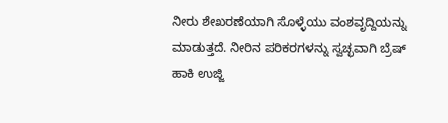ನೀರು ಶೇಖರಣೆಯಾಗಿ ಸೊಳ್ಳೆಯು ವಂಶವೃದ್ದಿಯನ್ನು ಮಾಡುತ್ತದೆ. ನೀರಿನ ಪರಿಕರಗಳನ್ನು ಸ್ವಚ್ಛವಾಗಿ ಬ್ರೆಷ್ ಹಾಕಿ ಉಜ್ಜಿ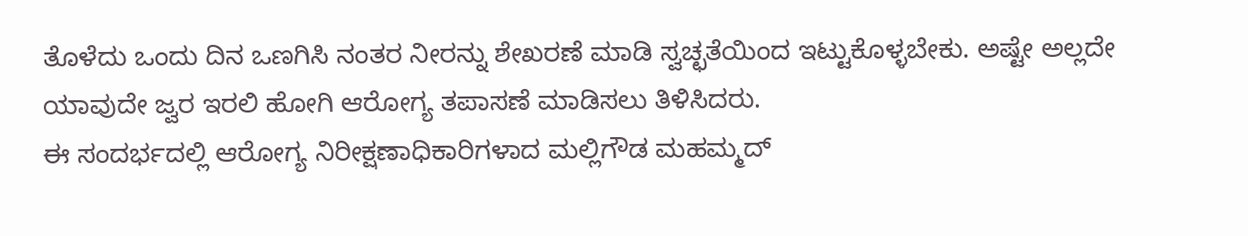ತೊಳೆದು ಒಂದು ದಿನ ಒಣಗಿಸಿ ನಂತರ ನೀರನ್ನು ಶೇಖರಣೆ ಮಾಡಿ ಸ್ವಚ್ಛತೆಯಿಂದ ಇಟ್ಟುಕೊಳ್ಳಬೇಕು. ಅಷ್ಟೇ ಅಲ್ಲದೇ ಯಾವುದೇ ಜ್ವರ ಇರಲಿ ಹೋಗಿ ಆರೋಗ್ಯ ತಪಾಸಣೆ ಮಾಡಿಸಲು ತಿಳಿಸಿದರು.
ಈ ಸಂದರ್ಭದಲ್ಲಿ ಆರೋಗ್ಯ ನಿರೀಕ್ಷಣಾಧಿಕಾರಿಗಳಾದ ಮಲ್ಲಿಗೌಡ ಮಹಮ್ಮದ್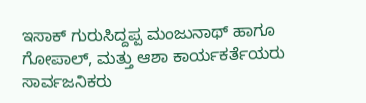ಇಸಾಕ್ ಗುರುಸಿದ್ದಪ್ಪ ಮಂಜುನಾಥ್ ಹಾಗೂ ಗೋಪಾಲ್, ಮತ್ತು ಆಶಾ ಕಾರ್ಯಕರ್ತೆಯರು ಸಾರ್ವಜನಿಕರು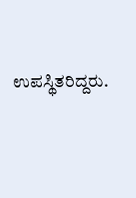ಉಪಸ್ಥಿತರಿದ್ದರು.